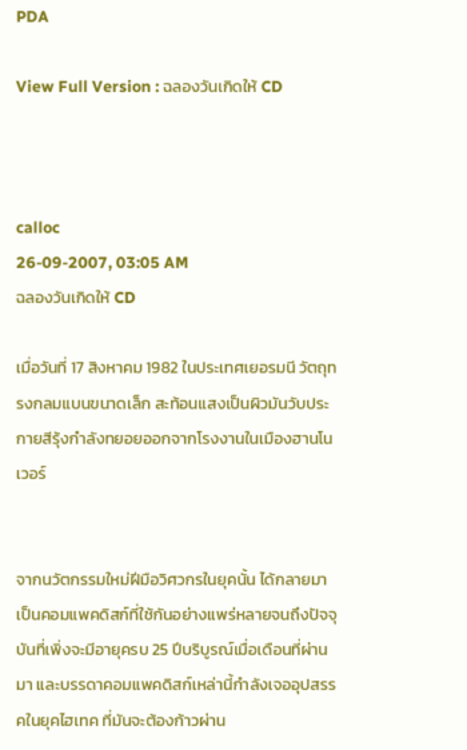PDA

View Full Version : ฉลองวันเกิดให้ CD



calloc
26-09-2007, 03:05 AM
ฉลองวันเกิดให้ CD

เมื่อวันที่ 17 สิงหาคม 1982 ในประเทศเยอรมนี วัตถุทรงกลมแบนขนาดเล็ก สะท้อนแสงเป็นผิวมันวับประกายสีรุ้งกำลังทยอยออกจากโรงงานในเมืองฮานโนเวอร์


จากนวัตกรรมใหม่ฝีมือวิศวกรในยุคนั้น ได้กลายมาเป็นคอมแพคดิสก์ที่ใช้กันอย่างแพร่หลายจนถึงปัจจุบันที่เพิ่งจะมีอายุครบ 25 ปีบริบูรณ์เมื่อเดือนที่ผ่านมา และบรรดาคอมแพคดิสก์เหล่านี้กำลังเจออุปสรรคในยุคไฮเทค ที่มันจะต้องก้าวผ่าน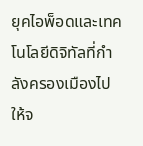ยุคไอพ็อดและเทคโนโลยีดิจิทัลที่กำลังครองเมืองไปให้จ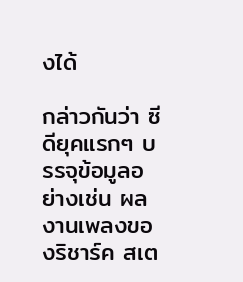งได้

กล่าวกันว่า ซีดียุคแรกๆ บรรจุข้อมูลอย่างเช่น ผลงานเพลงของริชาร์ค สเต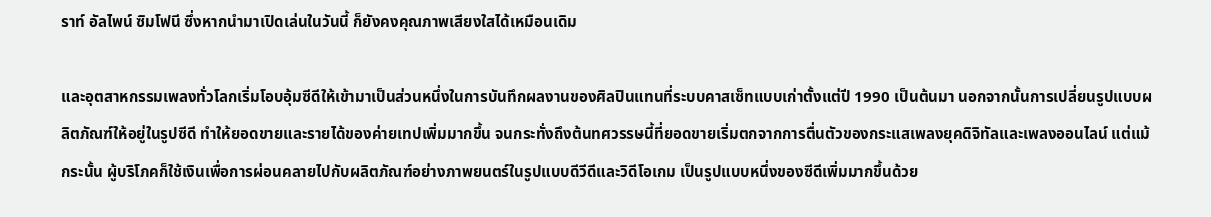ราท์ อัลไพน์ ซิมโฟนี ซึ่งหากนำมาเปิดเล่นในวันนี้ ก็ยังคงคุณภาพเสียงใสได้เหมือนเดิม

และอุตสาหกรรมเพลงทั่วโลกเริ่มโอบอุ้มซีดีให้เข้ามาเป็นส่วนหนึ่งในการบันทึกผลงานของศิลปินแทนที่ระบบคาสเซ็ทแบบเก่าตั้งแต่ปี 1990 เป็นต้นมา นอกจากนั้นการเปลี่ยนรูปแบบผลิตภัณฑ์ให้อยู่ในรูปซีดี ทำให้ยอดขายและรายได้ของค่ายเทปเพิ่มมากขึ้น จนกระทั่งถึงต้นทศวรรษนี้ที่ยอดขายเริ่มตกจากการตื่นตัวของกระแสเพลงยุคดิจิทัลและเพลงออนไลน์ แต่แม้กระนั้น ผู้บริโภคก็ใช้เงินเพื่อการผ่อนคลายไปกับผลิตภัณฑ์อย่างภาพยนตร์ในรูปแบบดีวีดีและวิดีโอเกม เป็นรูปแบบหนึ่งของซีดีเพิ่มมากขึ้นด้วย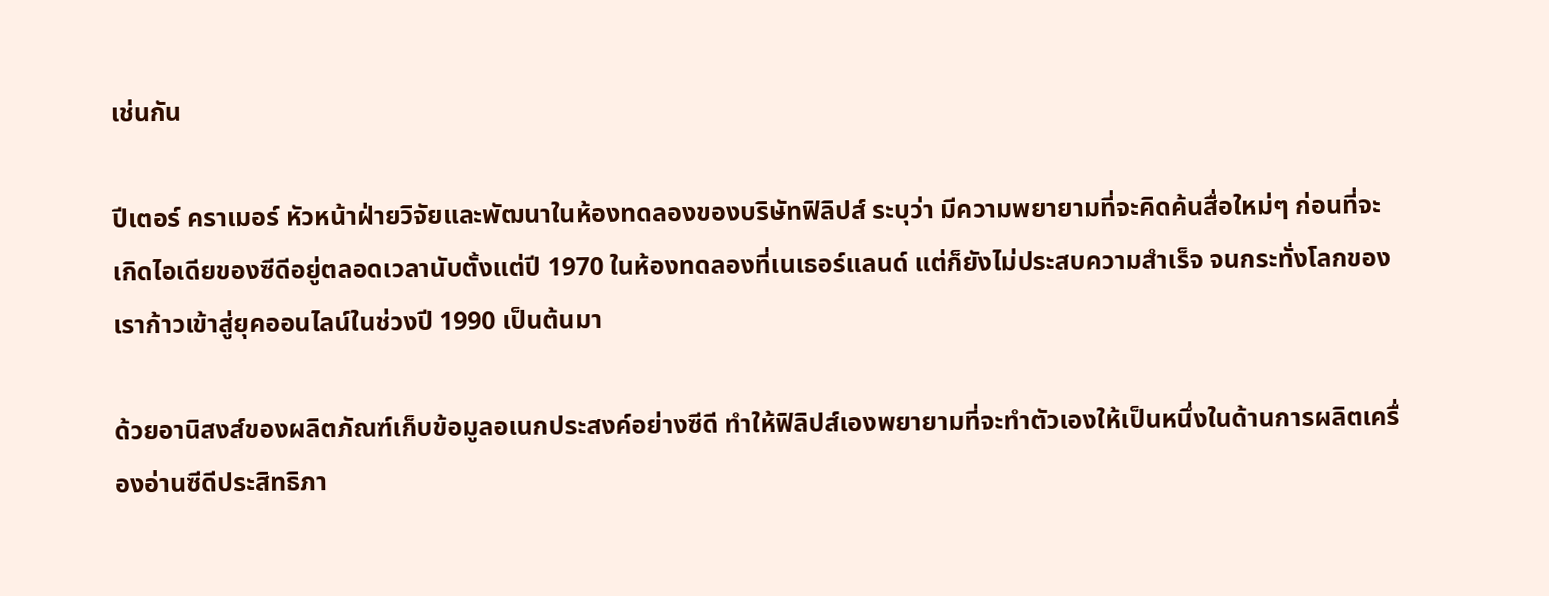เช่นกัน

ปีเตอร์ คราเมอร์ หัวหน้าฝ่ายวิจัยและพัฒนาในห้องทดลองของบริษัทฟิลิปส์ ระบุว่า มีความพยายามที่จะคิดค้นสื่อใหม่ๆ ก่อนที่จะเกิดไอเดียของซีดีอยู่ตลอดเวลานับตั้งแต่ปี 1970 ในห้องทดลองที่เนเธอร์แลนด์ แต่ก็ยังไม่ประสบความสำเร็จ จนกระทั่งโลกของเราก้าวเข้าสู่ยุคออนไลน์ในช่วงปี 1990 เป็นต้นมา

ด้วยอานิสงส์ของผลิตภัณฑ์เก็บข้อมูลอเนกประสงค์อย่างซีดี ทำให้ฟิลิปส์เองพยายามที่จะทำตัวเองให้เป็นหนึ่งในด้านการผลิตเครื่องอ่านซีดีประสิทธิภา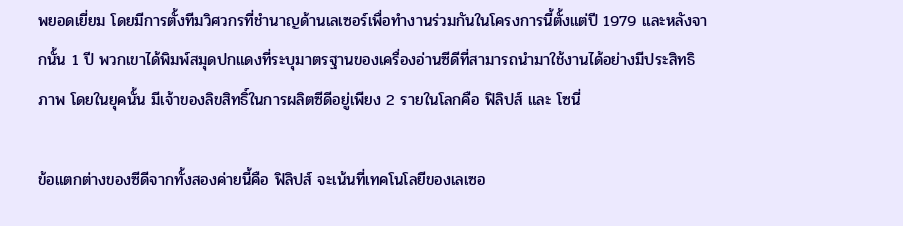พยอดเยี่ยม โดยมีการตั้งทีมวิศวกรที่ชำนาญด้านเลเซอร์เพื่อทำงานร่วมกันในโครงการนี้ตั้งแต่ปี 1979 และหลังจากนั้น 1 ปี พวกเขาได้พิมพ์สมุดปกแดงที่ระบุมาตรฐานของเครื่องอ่านซีดีที่สามารถนำมาใช้งานได้อย่างมีประสิทธิภาพ โดยในยุคนั้น มีเจ้าของลิขสิทธิ์ในการผลิตซีดีอยู่เพียง 2 รายในโลกคือ ฟิลิปส์ และ โซนี่

ข้อแตกต่างของซีดีจากทั้งสองค่ายนี้คือ ฟิลิปส์ จะเน้นที่เทคโนโลยีของเลเซอ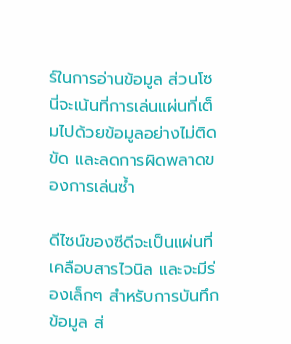ร์ในการอ่านข้อมูล ส่วนโซนี่จะเน้นที่การเล่นแผ่นที่เต็มไปด้วยข้อมูลอย่างไม่ติดขัด และลดการผิดพลาดของการเล่นซ้ำ

ดีไซน์ของซีดีจะเป็นแผ่นที่เคลือบสารไวนิล และจะมีร่องเล็กๆ สำหรับการบันทึกข้อมูล ส่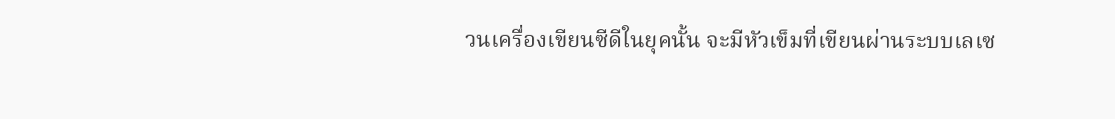วนเครื่องเขียนซีดีในยุคนั้น จะมีหัวเข็มที่เขียนผ่านระบบเลเซ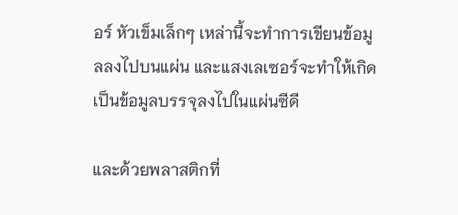อร์ หัวเข็มเล็กๆ เหล่านี้จะทำการเขียนข้อมูลลงไปบนแผ่น และแสงเลเซอร์จะทำให้เกิดเป็นข้อมูลบรรจุลงไปในแผ่นซีดี

และด้วยพลาสติกที่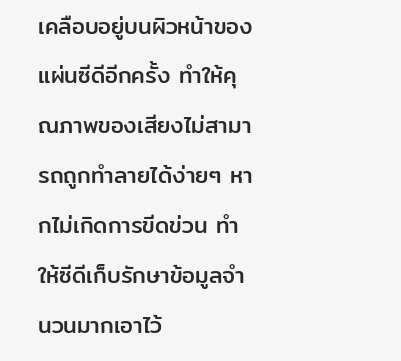เคลือบอยู่บนผิวหน้าของแผ่นซีดีอีกครั้ง ทำให้คุณภาพของเสียงไม่สามารถถูกทำลายได้ง่ายๆ หากไม่เกิดการขีดข่วน ทำให้ซีดีเก็บรักษาข้อมูลจำนวนมากเอาไว้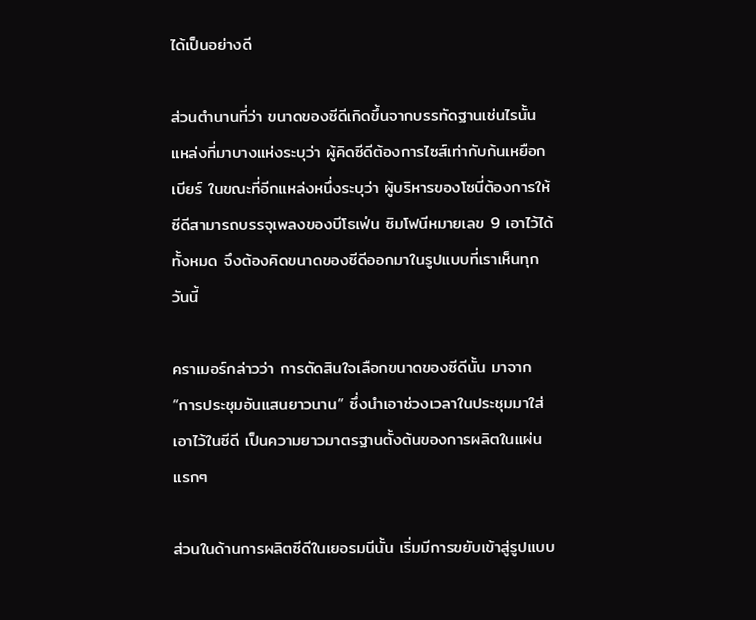ได้เป็นอย่างดี

ส่วนตำนานที่ว่า ขนาดของซีดีเกิดขึ้นจากบรรทัดฐานเช่นไรนั้น แหล่งที่มาบางแห่งระบุว่า ผู้คิดซีดีต้องการไซส์เท่ากับก้นเหยือกเบียร์ ในขณะที่อีกแหล่งหนึ่งระบุว่า ผู้บริหารของโซนี่ต้องการให้ซีดีสามารถบรรจุเพลงของบีโธเฟ่น ซิมโฟนีหมายเลข 9 เอาไว้ได้ทั้งหมด จึงต้องคิดขนาดของซีดีออกมาในรูปแบบที่เราเห็นทุกวันนี้

คราเมอร์กล่าวว่า การตัดสินใจเลือกขนาดของซีดีนั้น มาจาก “การประชุมอันแสนยาวนาน” ซึ่งนำเอาช่วงเวลาในประชุมมาใส่เอาไว้ในซีดี เป็นความยาวมาตรฐานตั้งต้นของการผลิตในแผ่นแรกๆ

ส่วนในด้านการผลิตซีดีในเยอรมนีนั้น เริ่มมีการขยับเข้าสู่รูปแบบ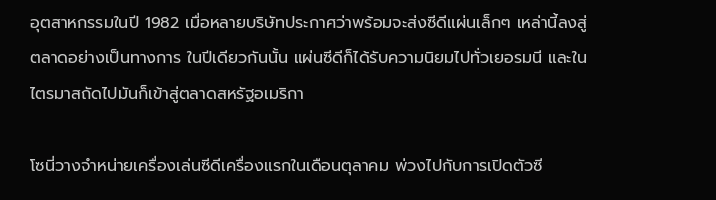อุตสาหกรรมในปี 1982 เมื่อหลายบริษัทประกาศว่าพร้อมจะส่งซีดีแผ่นเล็กๆ เหล่านี้ลงสู่ตลาดอย่างเป็นทางการ ในปีเดียวกันนั้น แผ่นซีดีก็ได้รับความนิยมไปทั่วเยอรมนี และในไตรมาสถัดไปมันก็เข้าสู่ตลาดสหรัฐอเมริกา

โซนี่วางจำหน่ายเครื่องเล่นซีดีเครื่องแรกในเดือนตุลาคม พ่วงไปกับการเปิดตัวซี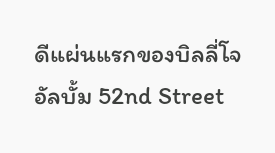ดีแผ่นแรกของบิลลี่โจ อัลบั้ม 52nd Street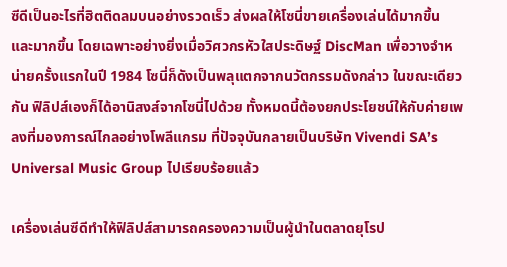ซีดีเป็นอะไรที่ฮิตติดลมบนอย่างรวดเร็ว ส่งผลให้โซนี่ขายเครื่องเล่นได้มากขึ้น และมากขึ้น โดยเฉพาะอย่างยิ่งเมื่อวิศวกรหัวใสประดิษฐ์ DiscMan เพื่อวางจำหน่ายครั้งแรกในปี 1984 โซนี่ก็ดังเป็นพลุแตกจากนวัตกรรมดังกล่าว ในขณะเดียวกัน ฟิลิปส์เองก็ได้อานิสงส์จากโซนี่ไปด้วย ทั้งหมดนี้ต้องยกประโยชน์ให้กับค่ายเพลงที่มองการณ์ไกลอย่างโพลีแกรม ที่ปัจจุบันกลายเป็นบริษัท Vivendi SA’s Universal Music Group ไปเรียบร้อยแล้ว

เครื่องเล่นซีดีทำให้ฟิลิปส์สามารถครองความเป็นผู้นำในตลาดยุโรป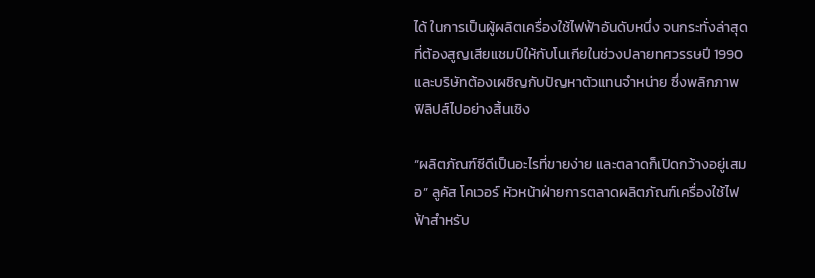ได้ ในการเป็นผู้ผลิตเครื่องใช้ไฟฟ้าอันดับหนึ่ง จนกระทั่งล่าสุดที่ต้องสูญเสียแชมป์ให้กับโนเกียในช่วงปลายทศวรรษปี 1990 และบริษัทต้องเผชิญกับปัญหาตัวแทนจำหน่าย ซึ่งพลิกภาพฟิลิปส์ไปอย่างสิ้นเชิง

“ผลิตภัณฑ์ซีดีเป็นอะไรที่ขายง่าย และตลาดก็เปิดกว้างอยู่เสมอ” ลูคัส โคเวอร์ หัวหน้าฝ่ายการตลาดผลิตภัณฑ์เครื่องใช้ไฟฟ้าสำหรับ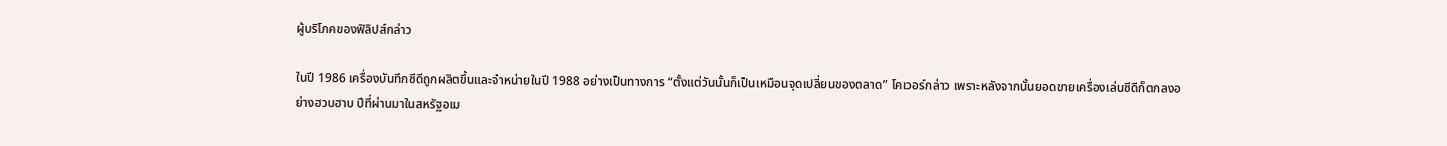ผู้บริโภคของฟิลิปส์กล่าว

ในปี 1986 เครื่องบันทึกซีดีถูกผลิตขึ้นและจำหน่ายในปี 1988 อย่างเป็นทางการ “ตั้งแต่วันนั้นก็เป็นเหมือนจุดเปลี่ยนของตลาด” โคเวอร์กล่าว เพราะหลังจากนั้นยอดขายเครื่องเล่นซีดีก็ตกลงอย่างฮวบฮาบ ปีที่ผ่านมาในสหรัฐอเม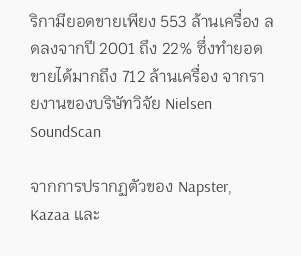ริกามียอดขายเพียง 553 ล้านเครื่อง ลดลงจากปี 2001 ถึง 22% ซึ่งทำยอดขายได้มากถึง 712 ล้านเครื่อง จากรายงานของบริษัทวิจัย Nielsen SoundScan

จากการปรากฏตัวของ Napster, Kazaa และ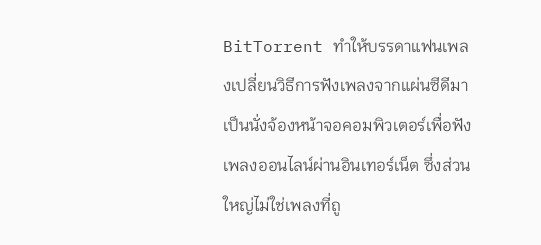BitTorrent ทำให้บรรดาแฟนเพลงเปลี่ยนวิธีการฟังเพลงจากแผ่นซีดีมาเป็นนั่งจ้องหน้าจอคอมพิวเตอร์เพื่อฟังเพลงออนไลน์ผ่านอินเทอร์เน็ต ซึ่งส่วนใหญ่ไม่ใช่เพลงที่ถู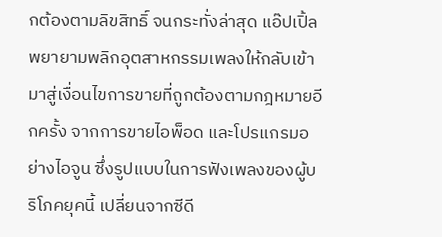กต้องตามลิขสิทธิ์ จนกระทั่งล่าสุด แอ๊ปเปิ้ลพยายามพลิกอุตสาหกรรมเพลงให้กลับเข้ามาสู่เงื่อนไขการขายที่ถูกต้องตามกฎหมายอีกครั้ง จากการขายไอพ็อด และโปรแกรมอย่างไอจูน ซึ่งรูปแบบในการฟังเพลงของผู้บริโภคยุคนี้ เปลี่ยนจากซีดี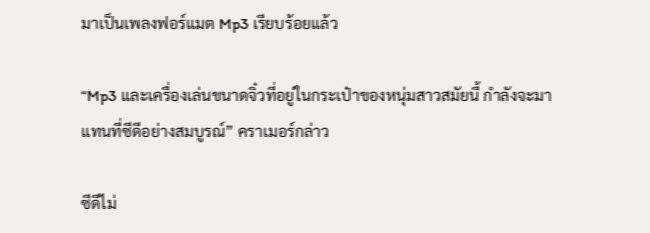มาเป็นเพลงฟอร์แมต Mp3 เรียบร้อยแล้ว

“Mp3 และเครื่องเล่นขนาดจิ๋วที่อยู่ในกระเป๋าของหนุ่มสาวสมัยนี้ กำลังจะมาแทนที่ซีดีอย่างสมบูรณ์” คราเมอร์กล่าว

ซีดีไม่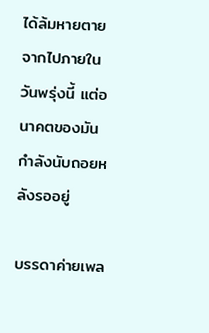ได้ล้มหายตายจากไปภายในวันพรุ่งนี้ แต่อนาคตของมันกำลังนับถอยหลังรออยู่

บรรดาค่ายเพล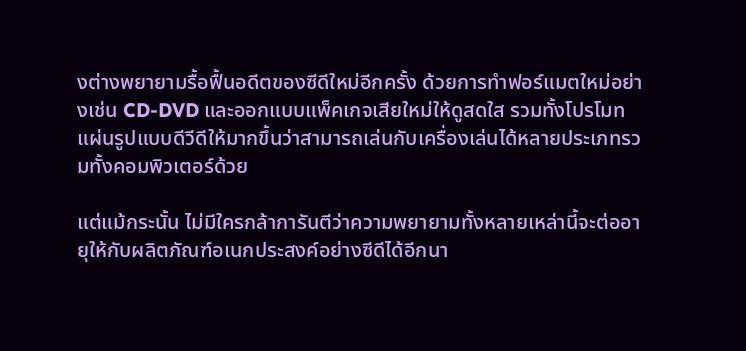งต่างพยายามรื้อฟื้นอดีตของซีดีใหม่อีกครั้ง ด้วยการทำฟอร์แมตใหม่อย่างเช่น CD-DVD และออกแบบแพ็คเกจเสียใหม่ให้ดูสดใส รวมทั้งโปรโมทแผ่นรูปแบบดีวีดีให้มากขึ้นว่าสามารถเล่นกับเครื่องเล่นได้หลายประเภทรวมทั้งคอมพิวเตอร์ด้วย

แต่แม้กระนั้น ไม่มีใครกล้าการันตีว่าความพยายามทั้งหลายเหล่านี้จะต่ออายุให้กับผลิตภัณฑ์อเนกประสงค์อย่างซีดีได้อีกนา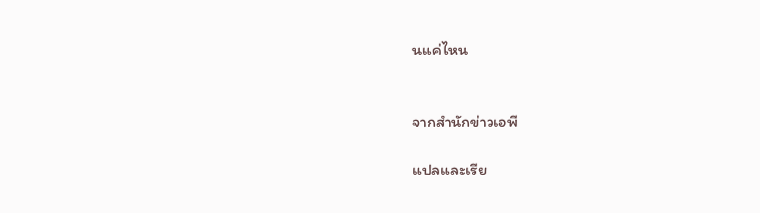นแค่ไหน


จากสำนักข่าวเอพี

แปลและเรีย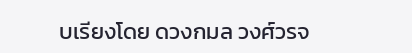บเรียงโดย ดวงกมล วงศ์วรจ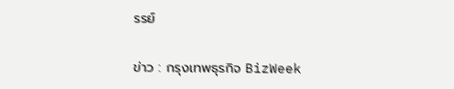รรย์

ข่าว : กรุงเทพธุรกิจ BizWeek